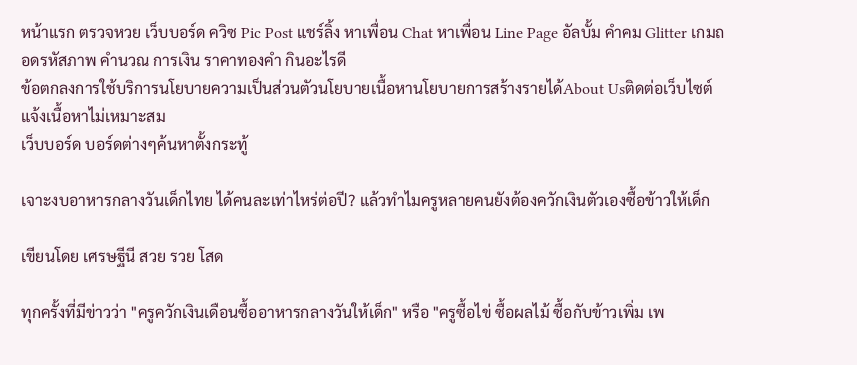หน้าแรก ตรวจหวย เว็บบอร์ด ควิซ Pic Post แชร์ลิ้ง หาเพื่อน Chat หาเพื่อน Line Page อัลบั้ม คำคม Glitter เกมถอดรหัสภาพ คำนวณ การเงิน ราคาทองคำ กินอะไรดี
ข้อตกลงการใช้บริการนโยบายความเป็นส่วนตัวนโยบายเนื้อหานโยบายการสร้างรายได้About Usติดต่อเว็บไซต์แจ้งเนื้อหาไม่เหมาะสม
เว็บบอร์ด บอร์ดต่างๆค้นหาตั้งกระทู้

เจาะงบอาหารกลางวันเด็กไทย ได้คนละเท่าไหร่ต่อปี? แล้วทำไมครูหลายคนยังต้องควักเงินตัวเองซื้อข้าวให้เด็ก

เขียนโดย เศรษฐีนี สวย รวย โสด

ทุกครั้งที่มีข่าวว่า "ครูควักเงินเดือนซื้ออาหารกลางวันให้เด็ก" หรือ "ครูซื้อไข่ ซื้อผลไม้ ซื้อกับข้าวเพิ่ม เพ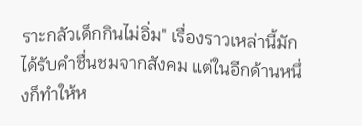ราะกลัวเด็กกินไม่อิ่ม" เรื่องราวเหล่านี้มักได้รับคำชื่นชมจากสังคม แต่ในอีกด้านหนึ่งก็ทำให้ห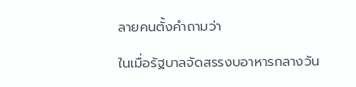ลายคนตั้งคำถามว่า

ในเมื่อรัฐบาลจัดสรรงบอาหารกลางวัน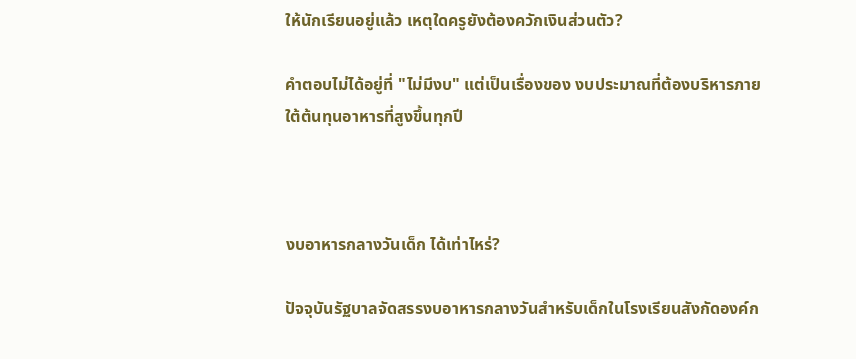ให้นักเรียนอยู่แล้ว เหตุใดครูยังต้องควักเงินส่วนตัว?

คำตอบไม่ได้อยู่ที่ "ไม่มีงบ" แต่เป็นเรื่องของ งบประมาณที่ต้องบริหารภายใต้ต้นทุนอาหารที่สูงขึ้นทุกปี



งบอาหารกลางวันเด็ก ได้เท่าไหร่?

ปัจจุบันรัฐบาลจัดสรรงบอาหารกลางวันสำหรับเด็กในโรงเรียนสังกัดองค์ก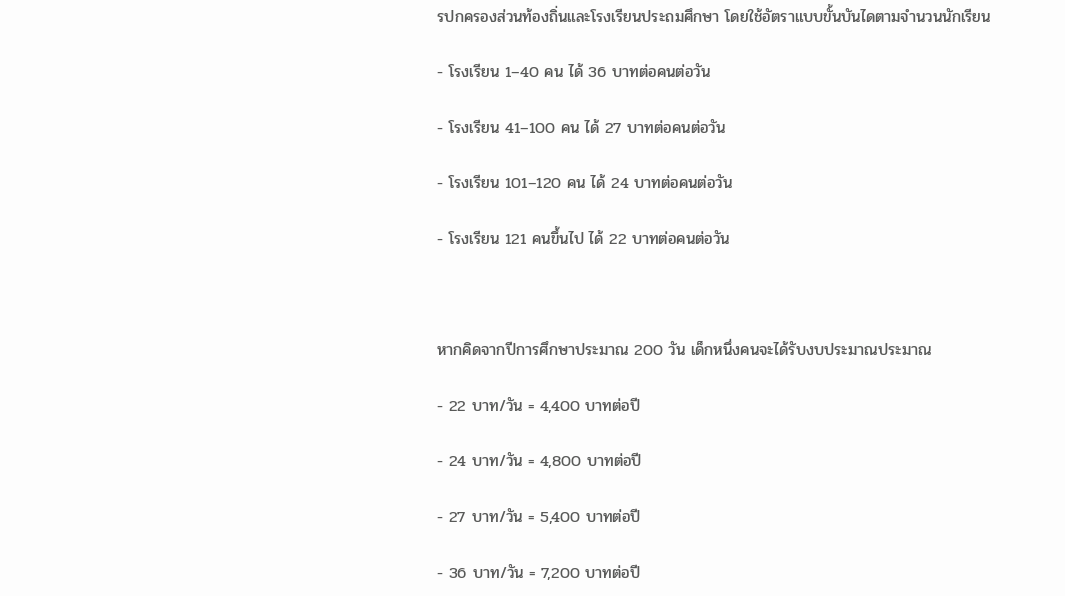รปกครองส่วนท้องถิ่นและโรงเรียนประถมศึกษา โดยใช้อัตราแบบขั้นบันไดตามจำนวนนักเรียน

- โรงเรียน 1–40 คน ได้ 36 บาทต่อคนต่อวัน

- โรงเรียน 41–100 คน ได้ 27 บาทต่อคนต่อวัน

- โรงเรียน 101–120 คน ได้ 24 บาทต่อคนต่อวัน

- โรงเรียน 121 คนขึ้นไป ได้ 22 บาทต่อคนต่อวัน



หากคิดจากปีการศึกษาประมาณ 200 วัน เด็กหนึ่งคนจะได้รับงบประมาณประมาณ

- 22 บาท/วัน = 4,400 บาทต่อปี

- 24 บาท/วัน = 4,800 บาทต่อปี

- 27 บาท/วัน = 5,400 บาทต่อปี

- 36 บาท/วัน = 7,200 บาทต่อปี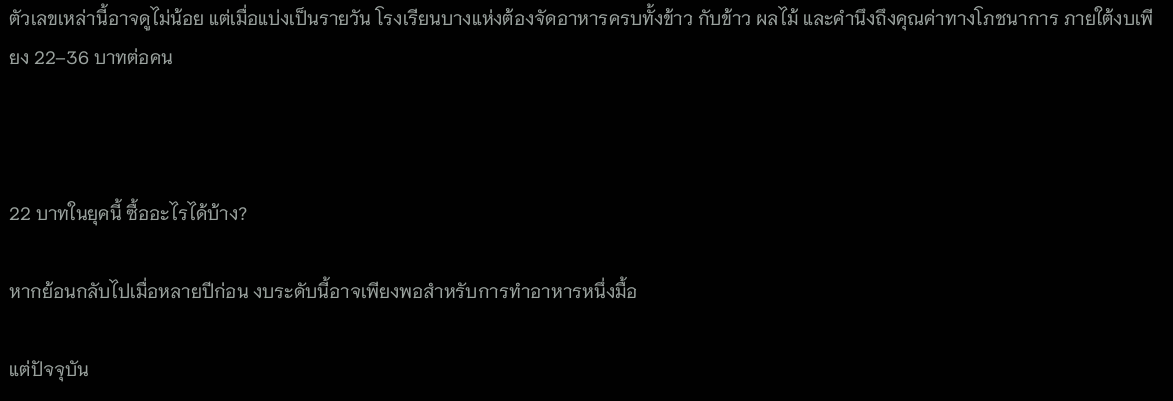ตัวเลขเหล่านี้อาจดูไม่น้อย แต่เมื่อแบ่งเป็นรายวัน โรงเรียนบางแห่งต้องจัดอาหารครบทั้งข้าว กับข้าว ผลไม้ และคำนึงถึงคุณค่าทางโภชนาการ ภายใต้งบเพียง 22–36 บาทต่อคน



22 บาทในยุคนี้ ซื้ออะไรได้บ้าง?

หากย้อนกลับไปเมื่อหลายปีก่อน งบระดับนี้อาจเพียงพอสำหรับการทำอาหารหนึ่งมื้อ

แต่ปัจจุบัน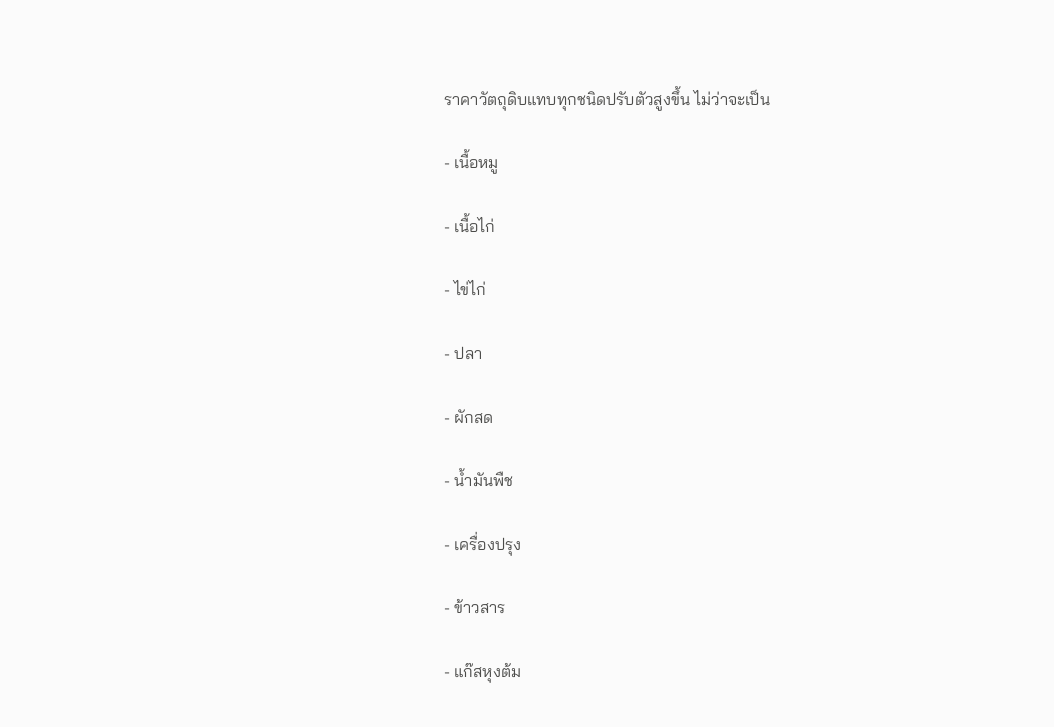ราคาวัตถุดิบแทบทุกชนิดปรับตัวสูงขึ้น ไม่ว่าจะเป็น

- เนื้อหมู

- เนื้อไก่

- ไข่ไก่

- ปลา

- ผักสด

- น้ำมันพืช

- เครื่องปรุง

- ข้าวสาร

- แก๊สหุงต้ม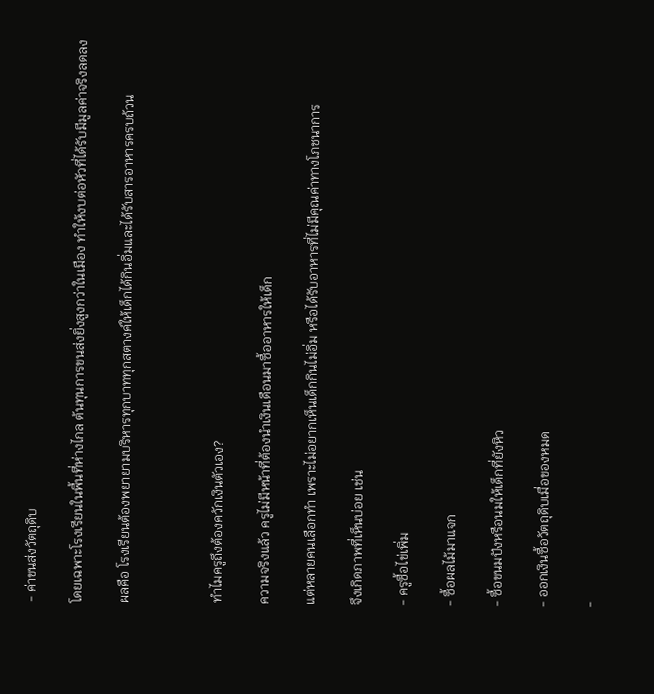- ค่าขนส่งวัตถุดิบ

โดยเฉพาะโรงเรียนในพื้นที่ห่างไกล ต้นทุนการขนส่งยิ่งสูงกว่าในเมือง ทำให้งบต่อหัวที่ได้รับมีมูลค่าจริงลดลง

ผลคือ โรงเรียนต้องพยายามบริหารทุกบาททุกสตางค์ให้เด็กได้กินอิ่มและได้รับสารอาหารครบถ้วน



ทำไมครูถึงต้องควักเงินตัวเอง?

ความจริงแล้ว ครูไม่มีหน้าที่ต้องนำเงินเดือนมาซื้ออาหารให้เด็ก

แต่หลายคนเลือกทำ เพราะไม่อยากเห็นเด็กกินไม่อิ่ม หรือได้รับอาหารที่ไม่มีคุณค่าทางโภชนาการ

จึงเกิดภาพที่เห็นบ่อย เช่น

- ครูซื้อไข่เพิ่ม

- ซื้อผลไม้มาแจก

- ซื้อขนมปังหรือนมให้เด็กที่ยังหิว

- ออกเงินซื้อวัตถุดิบเมื่อของหมด

-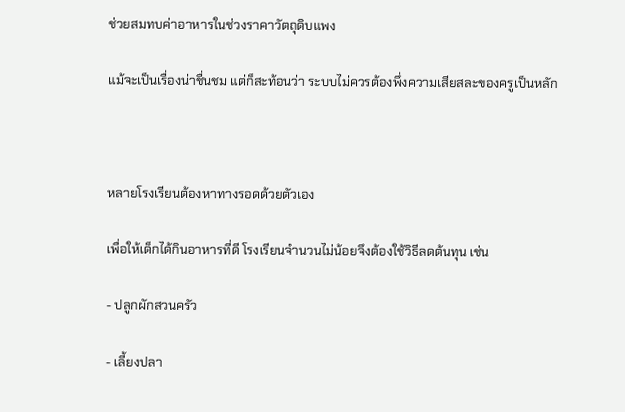ช่วยสมทบค่าอาหารในช่วงราคาวัตถุดิบแพง

แม้จะเป็นเรื่องน่าชื่นชม แต่ก็สะท้อนว่า ระบบไม่ควรต้องพึ่งความเสียสละของครูเป็นหลัก



หลายโรงเรียนต้องหาทางรอดด้วยตัวเอง

เพื่อให้เด็กได้กินอาหารที่ดี โรงเรียนจำนวนไม่น้อยจึงต้องใช้วิธีลดต้นทุน เช่น

- ปลูกผักสวนครัว

- เลี้ยงปลา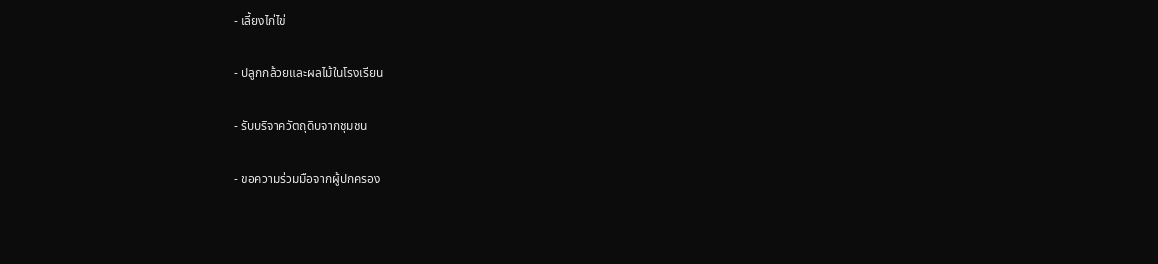- เลี้ยงไก่ไข่

- ปลูกกล้วยและผลไม้ในโรงเรียน

- รับบริจาควัตถุดิบจากชุมชน

- ขอความร่วมมือจากผู้ปกครอง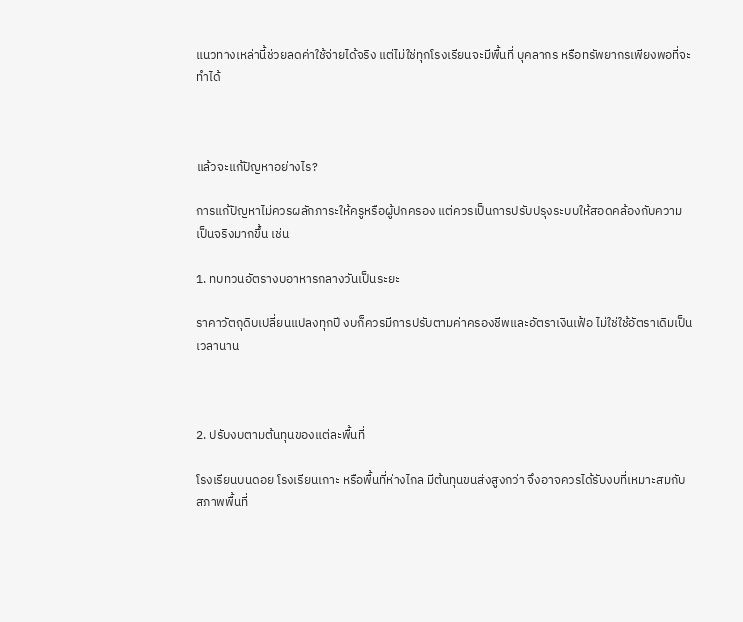แนวทางเหล่านี้ช่วยลดค่าใช้จ่ายได้จริง แต่ไม่ใช่ทุกโรงเรียนจะมีพื้นที่ บุคลากร หรือทรัพยากรเพียงพอที่จะทำได้



แล้วจะแก้ปัญหาอย่างไร?

การแก้ปัญหาไม่ควรผลักภาระให้ครูหรือผู้ปกครอง แต่ควรเป็นการปรับปรุงระบบให้สอดคล้องกับความเป็นจริงมากขึ้น เช่น

1. ทบทวนอัตรางบอาหารกลางวันเป็นระยะ

ราคาวัตถุดิบเปลี่ยนแปลงทุกปี งบก็ควรมีการปรับตามค่าครองชีพและอัตราเงินเฟ้อ ไม่ใช่ใช้อัตราเดิมเป็นเวลานาน



2. ปรับงบตามต้นทุนของแต่ละพื้นที่

โรงเรียนบนดอย โรงเรียนเกาะ หรือพื้นที่ห่างไกล มีต้นทุนขนส่งสูงกว่า จึงอาจควรได้รับงบที่เหมาะสมกับสภาพพื้นที่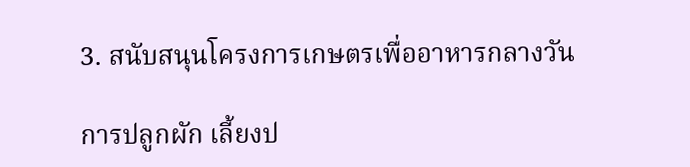3. สนับสนุนโครงการเกษตรเพื่ออาหารกลางวัน

การปลูกผัก เลี้ยงป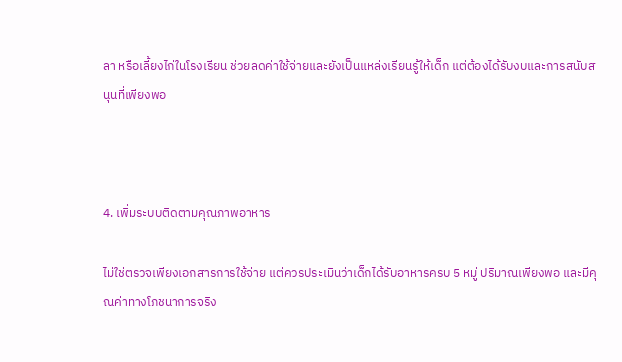ลา หรือเลี้ยงไก่ในโรงเรียน ช่วยลดค่าใช้จ่ายและยังเป็นแหล่งเรียนรู้ให้เด็ก แต่ต้องได้รับงบและการสนับสนุนที่เพียงพอ



4. เพิ่มระบบติดตามคุณภาพอาหาร

ไม่ใช่ตรวจเพียงเอกสารการใช้จ่าย แต่ควรประเมินว่าเด็กได้รับอาหารครบ 5 หมู่ ปริมาณเพียงพอ และมีคุณค่าทางโภชนาการจริง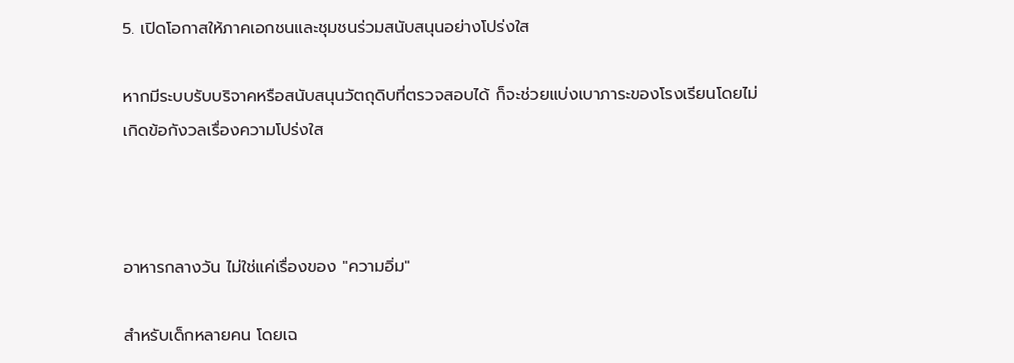5. เปิดโอกาสให้ภาคเอกชนและชุมชนร่วมสนับสนุนอย่างโปร่งใส

หากมีระบบรับบริจาคหรือสนับสนุนวัตถุดิบที่ตรวจสอบได้ ก็จะช่วยแบ่งเบาภาระของโรงเรียนโดยไม่เกิดข้อกังวลเรื่องความโปร่งใส



อาหารกลางวัน ไม่ใช่แค่เรื่องของ "ความอิ่ม"

สำหรับเด็กหลายคน โดยเฉ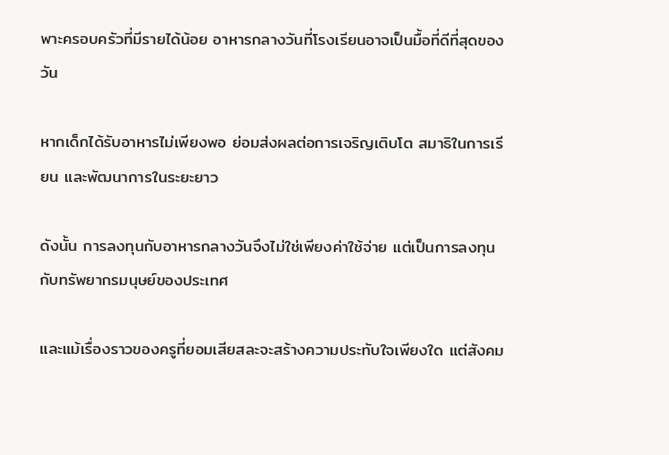พาะครอบครัวที่มีรายได้น้อย อาหารกลางวันที่โรงเรียนอาจเป็นมื้อที่ดีที่สุดของวัน

หากเด็กได้รับอาหารไม่เพียงพอ ย่อมส่งผลต่อการเจริญเติบโต สมาธิในการเรียน และพัฒนาการในระยะยาว

ดังนั้น การลงทุนกับอาหารกลางวันจึงไม่ใช่เพียงค่าใช้จ่าย แต่เป็นการลงทุนกับทรัพยากรมนุษย์ของประเทศ

และแม้เรื่องราวของครูที่ยอมเสียสละจะสร้างความประทับใจเพียงใด แต่สังคม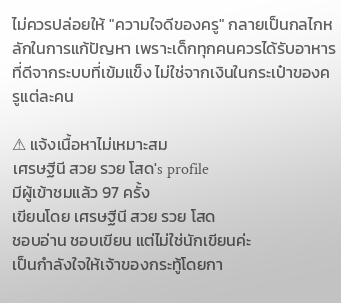ไม่ควรปล่อยให้ "ความใจดีของครู" กลายเป็นกลไกหลักในการแก้ปัญหา เพราะเด็กทุกคนควรได้รับอาหารที่ดีจากระบบที่เข้มแข็ง ไม่ใช่จากเงินในกระเป๋าของครูแต่ละคน

⚠ แจ้งเนื้อหาไม่เหมาะสม
เศรษฐีนี สวย รวย โสด's profile
มีผู้เข้าชมแล้ว 97 ครั้ง
เขียนโดย เศรษฐีนี สวย รวย โสด
ชอบอ่าน ชอบเขียน แต่ไม่ใช่นักเขียนค่ะ
เป็นกำลังใจให้เจ้าของกระทู้โดยกา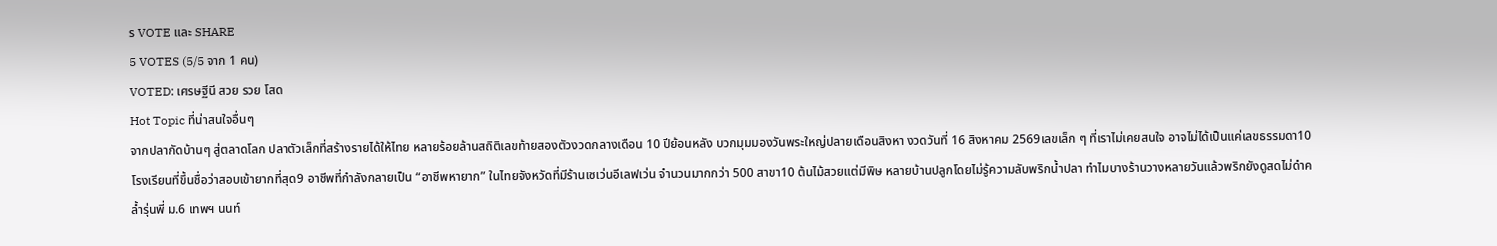ร VOTE และ SHARE
5 VOTES (5/5 จาก 1 คน)
VOTED: เศรษฐีนี สวย รวย โสด
Hot Topic ที่น่าสนใจอื่นๆ
จากปลากัดบ้านๆ สู่ตลาดโลก ปลาตัวเล็กที่สร้างรายได้ให้ไทย หลายร้อยล้านสถิติเลขท้ายสองตัวงวดกลางเดือน 10 ปีย้อนหลัง บวกมุมมองวันพระใหญ่ปลายเดือนสิงหา งวดวันที่ 16 สิงหาคม 2569เลขเล็ก ๆ ที่เราไม่เคยสนใจ อาจไม่ได้เป็นแค่เลขธรรมดา10 โรงเรียนที่ขึ้นชื่อว่าสอบเข้ายากที่สุด9 อาชีพที่กำลังกลายเป็น “อาชีพหายาก” ในไทยจังหวัดที่มีร้านเซเว่นอีเลฟเว่น จำนวนมากกว่า 500 สาขา10 ต้นไม้สวยแต่มีพิษ หลายบ้านปลูกโดยไม่รู้ความลับพริกน้ำปลา ทำไมบางร้านวางหลายวันแล้วพริกยังดูสดไม่ดำคล้ำรุ่นพี่ ม.6 เทพฯ นนท์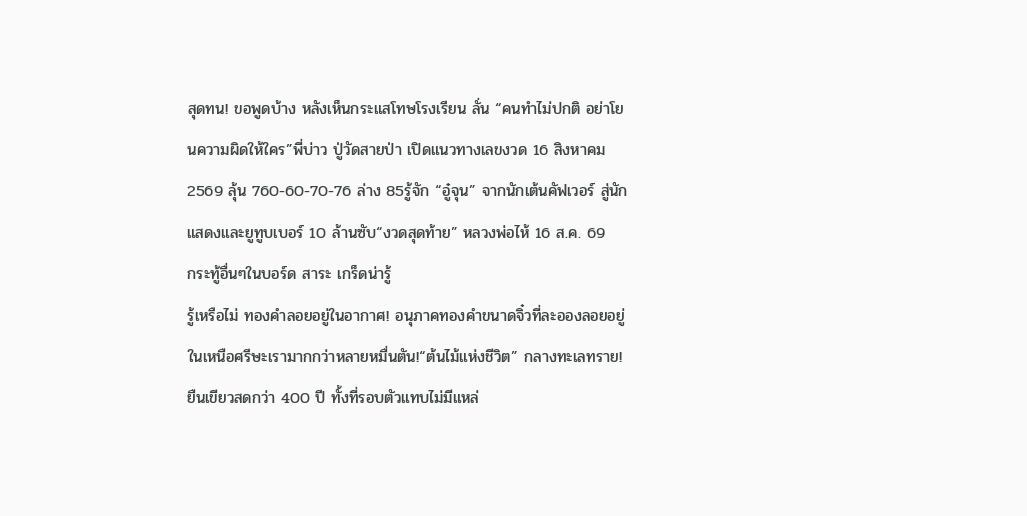สุดทน! ขอพูดบ้าง หลังเห็นกระแสโทษโรงเรียน ลั่น “คนทำไม่ปกติ อย่าโยนความผิดให้ใคร”พี่บ่าว ปู่วัดสายป่า เปิดแนวทางเลขงวด 16 สิงหาคม 2569 ลุ้น 760-60-70-76 ล่าง 85รู้จัก “อู๋จุน” จากนักเต้นคัฟเวอร์ สู่นักแสดงและยูทูบเบอร์ 10 ล้านซับ“งวดสุดท้าย” หลวงพ่อไห้ 16 ส.ค. 69
กระทู้อื่นๆในบอร์ด สาระ เกร็ดน่ารู้
รู้เหรือไม่ ทองคำลอยอยู่ในอากาศ! อนุภาคทองคำขนาดจิ๋วที่ละอองลอยอยู่ในเหนือศรีษะเรามากกว่าหลายหมื่นตัน!“ต้นไม้แห่งชีวิต” กลางทะเลทราย! ยืนเขียวสดกว่า 400 ปี ทั้งที่รอบตัวแทบไม่มีแหล่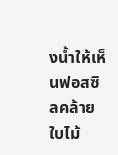งน้ำให้เห็นฟอสซิลคล้ายใบไม้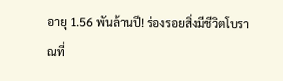อายุ 1.56 พันล้านปี! ร่องรอยสิ่งมีชีวิตโบราณที่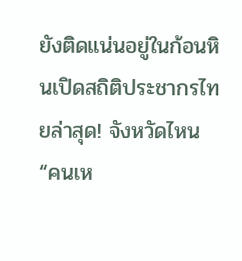ยังติดแน่นอยู่ในก้อนหินเปิดสถิติประชากรไทยล่าสุด! จังหวัดไหน “คนเห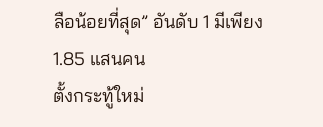ลือน้อยที่สุด” อันดับ 1 มีเพียง 1.85 แสนคน
ตั้งกระทู้ใหม่